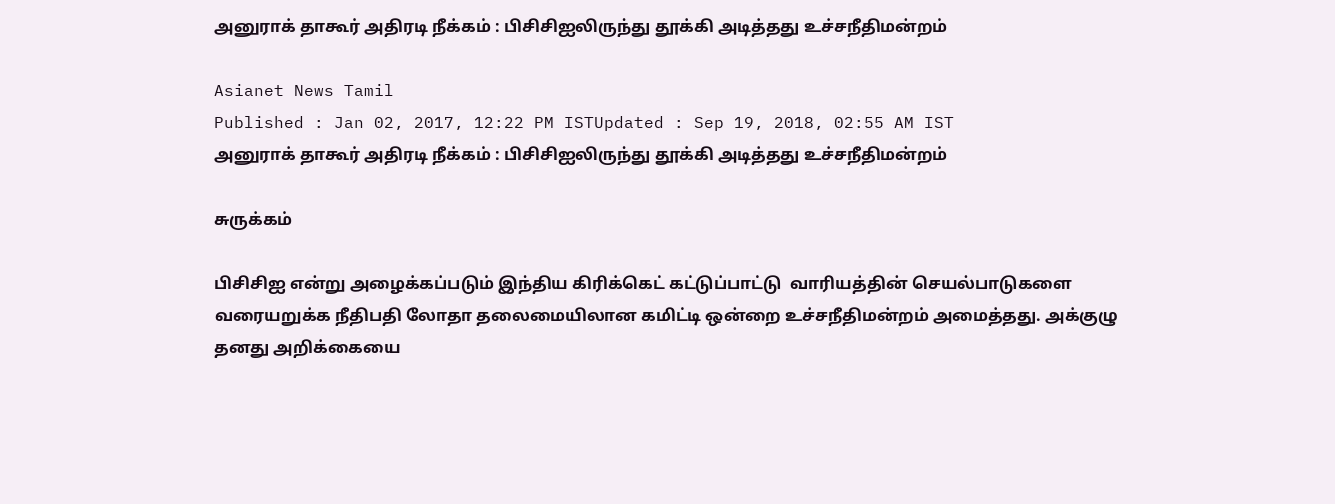அனுராக் தாகூர் அதிரடி நீக்கம் : பிசிசிஐலிருந்து தூக்கி அடித்தது உச்சநீதிமன்றம்

Asianet News Tamil
Published : Jan 02, 2017, 12:22 PM ISTUpdated : Sep 19, 2018, 02:55 AM IST
அனுராக் தாகூர் அதிரடி நீக்கம் : பிசிசிஐலிருந்து தூக்கி அடித்தது உச்சநீதிமன்றம்

சுருக்கம்

பிசிசிஐ என்று அழைக்கப்படும் இந்திய கிரிக்கெட் கட்டுப்பாட்டு  வாரியத்தின் செயல்பாடுகளை வரையறுக்க நீதிபதி லோதா தலைமையிலான கமிட்டி ஒன்றை உச்சநீதிமன்றம் அமைத்தது. அக்குழு தனது அறிக்கையை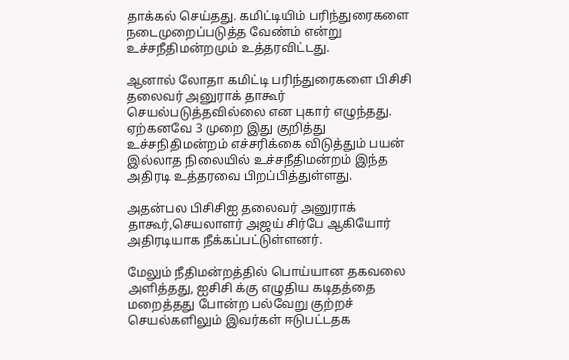தாக்கல் செய்தது. கமிட்டியிம் பரிந்துரைகளை நடைமுறைப்படுத்த வேண்ம் என்று உச்சநீதிமன்றமும் உத்தரவிட்டது.

ஆனால் லோதா கமிட்டி பரிந்துரைகளை பிசிசி தலைவர் அனுராக் தாகூர் செயல்படுத்தவில்லை என புகார் எழுந்தது. ஏற்கனவே 3 முறை இது குறித்து உச்சநிதிமன்றம் எச்சரிக்கை விடுத்தும் பயன் இல்லாத நிலையில் உச்சநீதிமன்றம் இந்த அதிரடி உத்தரவை பிறப்பித்துள்ளது.

அதன்பல பிசிசிஐ தலைவர் அனுராக் தாகூர்,செயலாளர் அஜய் சிர்பே ஆகியோர் அதிரடியாக நீக்கப்பட்டுள்ளனர்.

மேலும் நீதிமன்றத்தில் பொய்யான தகவலை அளித்தது, ஐசிசி க்கு எழுதிய கடிதத்தை மறைத்தது போன்ற பல்வேறு குற்றச் செயல்களிலும் இவர்கள் ஈடுபட்டதக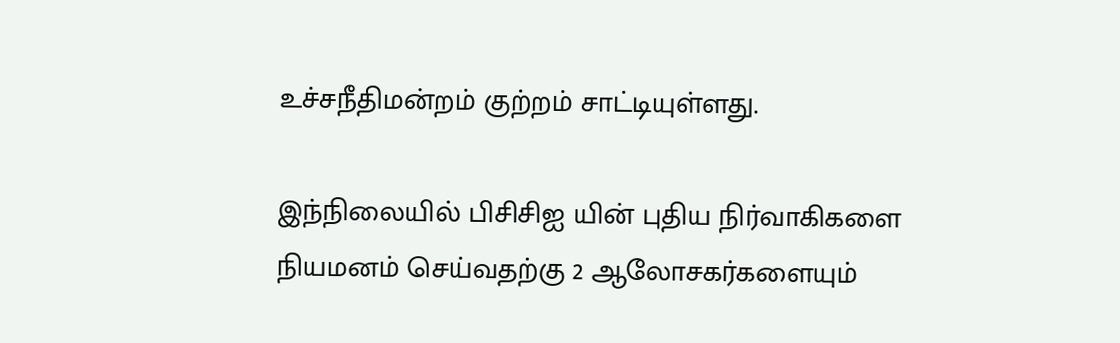உச்சநீதிமன்றம் குற்றம் சாட்டியுள்ளது.

இந்நிலையில் பிசிசிஐ யின் புதிய நிர்வாகிகளை நியமனம் செய்வதற்கு 2 ஆலோசகர்களையும்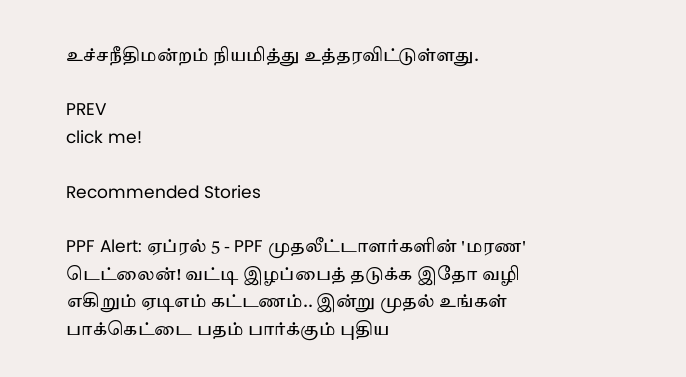உச்சநீதிமன்றம் நியமித்து உத்தரவிட்டுள்ளது.

PREV
click me!

Recommended Stories

PPF Alert: ஏப்ரல் 5 - PPF முதலீட்டாளர்களின் 'மரண' டெட்லைன்! வட்டி இழப்பைத் தடுக்க இதோ வழி
எகிறும் ஏடிஎம் கட்டணம்.. இன்று முதல் உங்கள் பாக்கெட்டை பதம் பார்க்கும் புதிய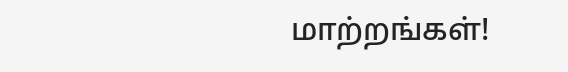மாற்றங்கள்!